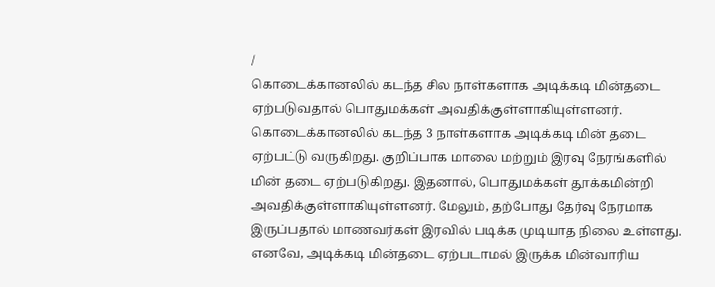/
கொடைக்கானலில் கடந்த சில நாள்களாக அடிக்கடி மின்தடை ஏற்படுவதால் பொதுமக்கள் அவதிக்குள்ளாகியுள்ளனர்.
கொடைக்கானலில் கடந்த 3 நாள்களாக அடிக்கடி மின் தடை ஏற்பட்டு வருகிறது. குறிப்பாக மாலை மற்றும் இரவு நேரங்களில் மின் தடை ஏற்படுகிறது. இதனால், பொதுமக்கள் தூக்கமின்றி அவதிக்குள்ளாகியுள்ளனர். மேலும், தற்போது தேர்வு நேரமாக இருப்பதால் மாணவர்கள் இரவில் படிக்க முடியாத நிலை உள்ளது.
எனவே, அடிக்கடி மின்தடை ஏற்படாமல் இருக்க மின்வாரிய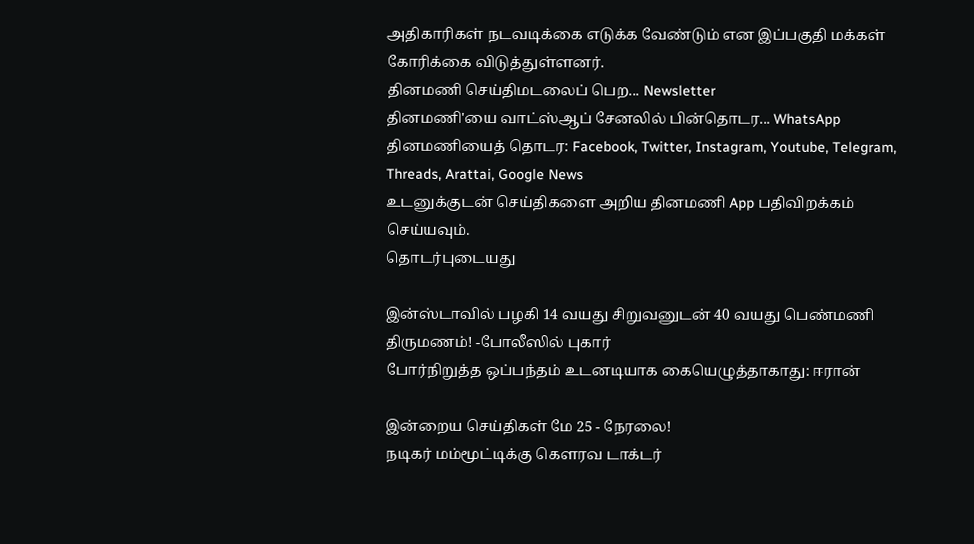அதிகாரிகள் நடவடிக்கை எடுக்க வேண்டும் என இப்பகுதி மக்கள் கோரிக்கை விடுத்துள்ளனர்.
தினமணி செய்திமடலைப் பெற... Newsletter
தினமணி'யை வாட்ஸ்ஆப் சேனலில் பின்தொடர... WhatsApp
தினமணியைத் தொடர: Facebook, Twitter, Instagram, Youtube, Telegram, Threads, Arattai, Google News
உடனுக்குடன் செய்திகளை அறிய தினமணி App பதிவிறக்கம் செய்யவும்.
தொடர்புடையது

இன்ஸ்டாவில் பழகி 14 வயது சிறுவனுடன் 40 வயது பெண்மணி திருமணம்! -போலீஸில் புகார்
போர்நிறுத்த ஒப்பந்தம் உடனடியாக கையெழுத்தாகாது: ஈரான்

இன்றைய செய்திகள் மே 25 - நேரலை!
நடிகர் மம்மூட்டிக்கு கௌரவ டாக்டர்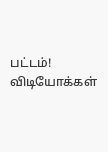பட்டம்!
விடியோக்கள்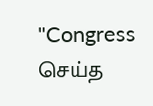"Congress செய்த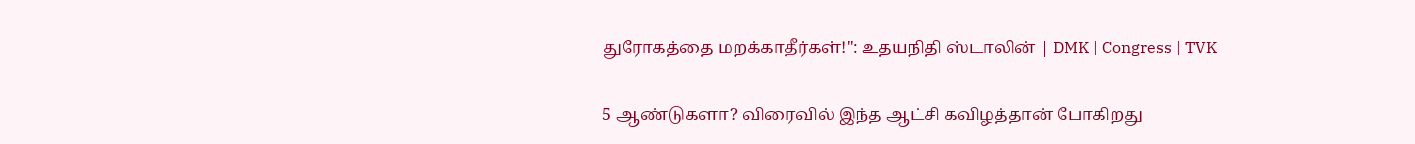துரோகத்தை மறக்காதீர்கள்!": உதயநிதி ஸ்டாலின் | DMK | Congress | TVK

5 ஆண்டுகளா? விரைவில் இந்த ஆட்சி கவிழத்தான் போகிறது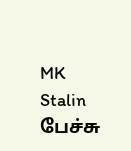MK Stalin பேச்சு